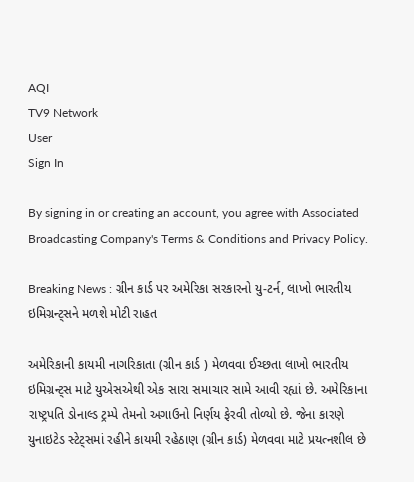AQI
TV9 Network
User
Sign In

By signing in or creating an account, you agree with Associated Broadcasting Company's Terms & Conditions and Privacy Policy.

Breaking News : ગ્રીન કાર્ડ પર અમેરિકા સરકારનો યુ-ટર્ન, લાખો ભારતીય ઇમિગ્રન્ટ્સને મળશે મોટી રાહત

અમેરિકાની કાયમી નાગરિકાતા (ગ્રીન કાર્ડ ) મેળવવા ઈચ્છતા લાખો ભારતીય ઇમિગ્રન્ટ્સ માટે યુએસએથી એક સારા સમાચાર સામે આવી રહ્યાં છે. અમેરિકાના રાષ્ટ્રપતિ ડોનાલ્ડ ટ્રમ્પે તેમનો અગાઉનો નિર્ણય ફેરવી તોળ્યો છે. જેના કારણે યુનાઇટેડ સ્ટેટ્સમાં રહીને કાયમી રહેઠાણ (ગ્રીન કાર્ડ) મેળવવા માટે પ્રયત્નશીલ છે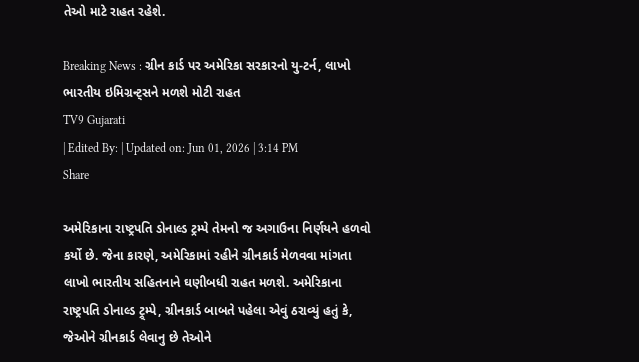તેઓ માટે રાહત રહેશે.

Breaking News : ગ્રીન કાર્ડ પર અમેરિકા સરકારનો યુ-ટર્ન, લાખો ભારતીય ઇમિગ્રન્ટ્સને મળશે મોટી રાહત
TV9 Gujarati
| Edited By: | Updated on: Jun 01, 2026 | 3:14 PM
Share

અમેરિકાના રાષ્ટ્રપતિ ડોનાલ્ડ ટ્રમ્પે તેમનો જ અગાઉના નિર્ણયને હળવો કર્યો છે. જેના કારણે, અમેરિકામાં રહીને ગ્રીનકાર્ડ મેળવવા માંગતા લાખો ભારતીય સહિતનાને ઘણીબધી રાહત મળશે. અમેરિકાના રાષ્ટ્રપતિ ડોનાલ્ડ ટ્ર્મ્પે, ગ્રીનકાર્ડ બાબતે પહેલા એવું ઠરાવ્યું હતું કે, જેઓને ગ્રીનકાર્ડ લેવાનુ છે તેઓને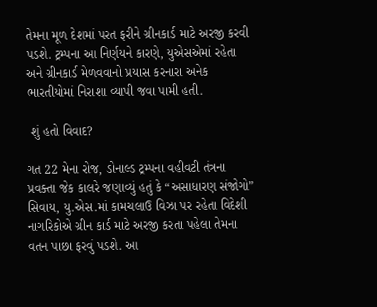તેમના મૂળ દેશમાં પરત ફરીને ગ્રીનકાર્ડ માટે અરજી કરવી પડશે. ટ્રમ્પના આ નિર્ણયને કારણે, યુએસએમાં રહેતા અને ગ્રીનકાર્ડ મેળવવાનો પ્રયાસ કરનારા અનેક ભારતીયોમાં નિરાશા વ્યાપી જવા પામી હતી.

 શું હતો વિવાદ?

ગત 22 મેના રોજ, ડોનાલ્ડ ટ્રમ્પના વહીવટી તંત્રના પ્રવક્તા જેક કાલરે જણાવ્યું હતું કે “અસાધારણ સંજોગો” સિવાય, યુ.એસ.માં કામચલાઉ વિઝા પર રહેતા વિદેશી નાગરિકોએ ગ્રીન કાર્ડ માટે અરજી કરતા પહેલા તેમના વતન પાછા ફરવું પડશે. આ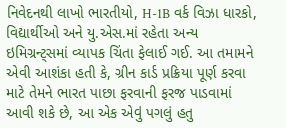નિવેદનથી લાખો ભારતીયો, H-1B વર્ક વિઝા ધારકો, વિદ્યાર્થીઓ અને યુ.એસ.માં રહેતા અન્ય ઇમિગ્રન્ટ્સમાં વ્યાપક ચિંતા ફેલાઈ ગઈ. આ તમામને એવી આશંકા હતી કે, ગ્રીન કાર્ડ પ્રક્રિયા પૂર્ણ કરવા માટે તેમને ભારત પાછા ફરવાની ફરજ પાડવામાં આવી શકે છે, આ એક એવું પગલું હતુ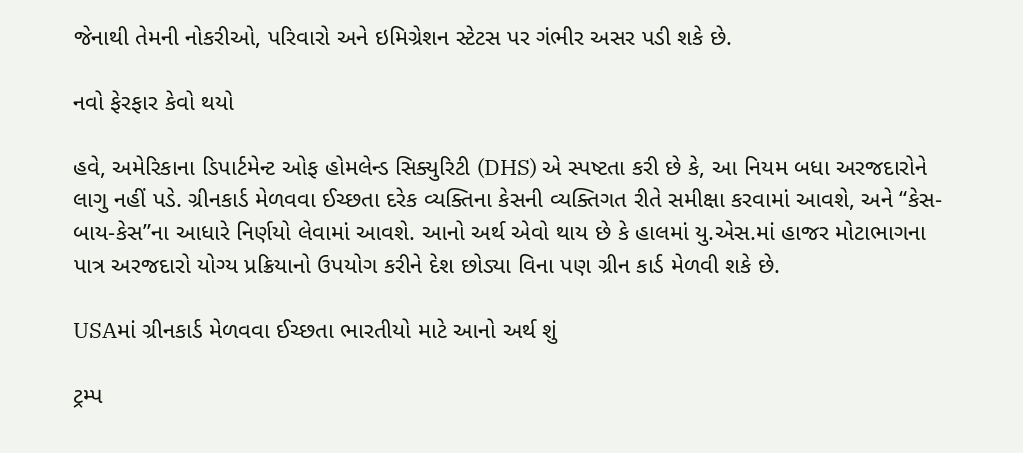જેનાથી તેમની નોકરીઓ, પરિવારો અને ઇમિગ્રેશન સ્ટેટસ પર ગંભીર અસર પડી શકે છે.

નવો ફેરફાર કેવો થયો

હવે, અમેરિકાના ડિપાર્ટમેન્ટ ઓફ હોમલેન્ડ સિક્યુરિટી (DHS) એ સ્પષ્ટતા કરી છે કે, આ નિયમ બધા અરજદારોને લાગુ નહીં પડે. ગ્રીનકાર્ડ મેળવવા ઈચ્છતા દરેક વ્યક્તિના કેસની વ્યક્તિગત રીતે સમીક્ષા કરવામાં આવશે, અને “કેસ-બાય-કેસ”ના આધારે નિર્ણયો લેવામાં આવશે. આનો અર્થ એવો થાય છે કે હાલમાં યુ.એસ.માં હાજર મોટાભાગના પાત્ર અરજદારો યોગ્ય પ્રક્રિયાનો ઉપયોગ કરીને દેશ છોડ્યા વિના પણ ગ્રીન કાર્ડ મેળવી શકે છે.

USAમાં ગ્રીનકાર્ડ મેળવવા ઈચ્છતા ભારતીયો માટે આનો અર્થ શું

ટ્રમ્પ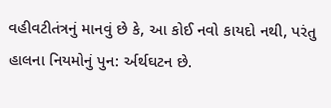વહીવટીતંત્રનું માનવું છે કે, આ કોઈ નવો કાયદો નથી, પરંતુ હાલના નિયમોનું પુન: ર્અર્થઘટન છે.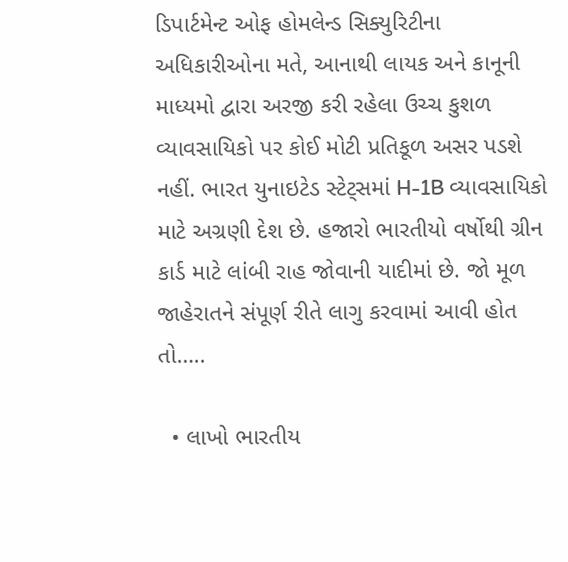ડિપાર્ટમેન્ટ ઓફ હોમલેન્ડ સિક્યુરિટીના અધિકારીઓના મતે, આનાથી લાયક અને કાનૂની માધ્યમો દ્વારા અરજી કરી રહેલા ઉચ્ચ કુશળ વ્યાવસાયિકો પર કોઈ મોટી પ્રતિકૂળ અસર પડશે નહીં. ભારત યુનાઇટેડ સ્ટેટ્સમાં H-1B વ્યાવસાયિકો માટે અગ્રણી દેશ છે. હજારો ભારતીયો વર્ષોથી ગ્રીન કાર્ડ માટે લાંબી રાહ જોવાની યાદીમાં છે. જો મૂળ જાહેરાતને સંપૂર્ણ રીતે લાગુ કરવામાં આવી હોત તો…..

  • લાખો ભારતીય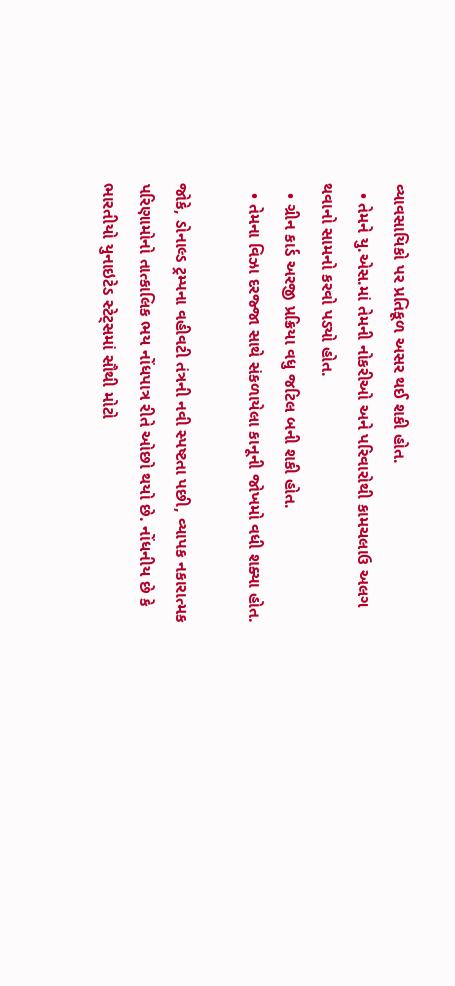વ્યાવસાયિકો પર પ્રતિકૂળ અસર થઈ શકી હોત.
  • તેમને યુ.એસ.માં તેમની નોકરીઓ અને પરિવારોથી કામચલાઉ અલગ થવાનો સામનો કરવો પડ્યો હોત.
  • ગ્રીન કાર્ડ અરજી પ્રક્રિયા વધુ જટિલ બની શકી હોત.
  • તેમના વિઝા દરજ્જા સાથે સંકળાયેલા કાનૂની જોખમો વધી શક્યા હોત.

જોકે, ડોનાલ્ડ ટ્રમ્પના વહીવટી તંત્રની નવી સ્પષ્ટતા પછી, વ્યાપક નકારાત્મક પરિણામોનો તાત્કાલિક ભય નોંધપાત્ર રીતે ઓછો થયો છે. નોંધનીય છે કે ભારતીયો યુનાઇટેડ સ્ટેટ્સમાં સૌથી મોટો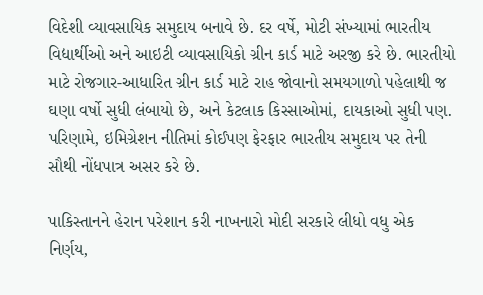વિદેશી વ્યાવસાયિક સમુદાય બનાવે છે. દર વર્ષે, મોટી સંખ્યામાં ભારતીય વિદ્યાર્થીઓ અને આઇટી વ્યાવસાયિકો ગ્રીન કાર્ડ માટે અરજી કરે છે. ભારતીયો માટે રોજગાર-આધારિત ગ્રીન કાર્ડ માટે રાહ જોવાનો સમયગાળો પહેલાથી જ ઘણા વર્ષો સુધી લંબાયો છે, અને કેટલાક કિસ્સાઓમાં, દાયકાઓ સુધી પણ. પરિણામે, ઇમિગ્રેશન નીતિમાં કોઈપણ ફેરફાર ભારતીય સમુદાય પર તેની સૌથી નોંધપાત્ર અસર કરે છે.

પાકિસ્તાનને હેરાન પરેશાન કરી નાખનારો મોદી સરકારે લીધો વધુ એક નિર્ણય,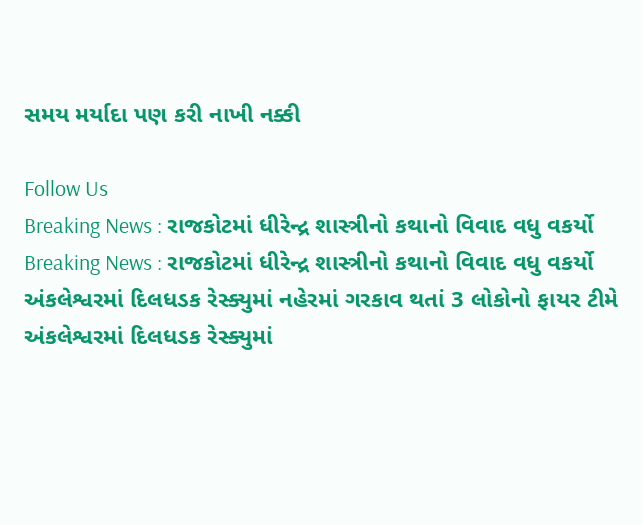સમય મર્યાદા પણ કરી નાખી નક્કી

Follow Us
Breaking News : રાજકોટમાં ધીરેન્દ્ર શાસ્ત્રીનો કથાનો વિવાદ વધુ વકર્યો
Breaking News : રાજકોટમાં ધીરેન્દ્ર શાસ્ત્રીનો કથાનો વિવાદ વધુ વકર્યો
અંકલેશ્વરમાં દિલધડક રેસ્ક્યુમાં નહેરમાં ગરકાવ થતાં 3 લોકોનો ફાયર ટીમે
અંકલેશ્વરમાં દિલધડક રેસ્ક્યુમાં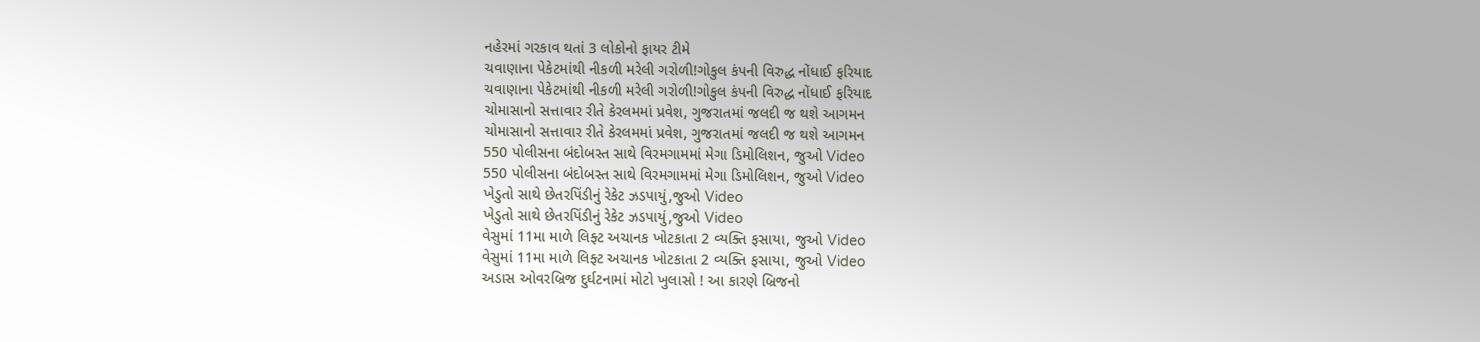નહેરમાં ગરકાવ થતાં 3 લોકોનો ફાયર ટીમે
ચવાણાના પેકેટમાંથી નીકળી મરેલી ગરોળી!ગોકુલ કંપની વિરુદ્ધ નોંધાઈ ફરિયાદ
ચવાણાના પેકેટમાંથી નીકળી મરેલી ગરોળી!ગોકુલ કંપની વિરુદ્ધ નોંધાઈ ફરિયાદ
ચોમાસાનો સત્તાવાર રીતે કેરલમમાં પ્રવેશ, ગુજરાતમાં જલદી જ થશે આગમન
ચોમાસાનો સત્તાવાર રીતે કેરલમમાં પ્રવેશ, ગુજરાતમાં જલદી જ થશે આગમન
550 પોલીસના બંદોબસ્ત સાથે વિરમગામમાં મેગા ડિમોલિશન, જુઓ Video
550 પોલીસના બંદોબસ્ત સાથે વિરમગામમાં મેગા ડિમોલિશન, જુઓ Video
ખેડુતો સાથે છેતરપિંડીનું રેકેટ ઝડપાયું,જુઓ Video
ખેડુતો સાથે છેતરપિંડીનું રેકેટ ઝડપાયું,જુઓ Video
વેસુમાં 11મા માળે લિફ્ટ અચાનક ખોટકાતા 2 વ્યક્તિ ફસાયા, જુઓ Video
વેસુમાં 11મા માળે લિફ્ટ અચાનક ખોટકાતા 2 વ્યક્તિ ફસાયા, જુઓ Video
અડાસ ઓવરબ્રિજ દુર્ઘટનામાં મોટો ખુલાસો ! આ કારણે બ્રિજનો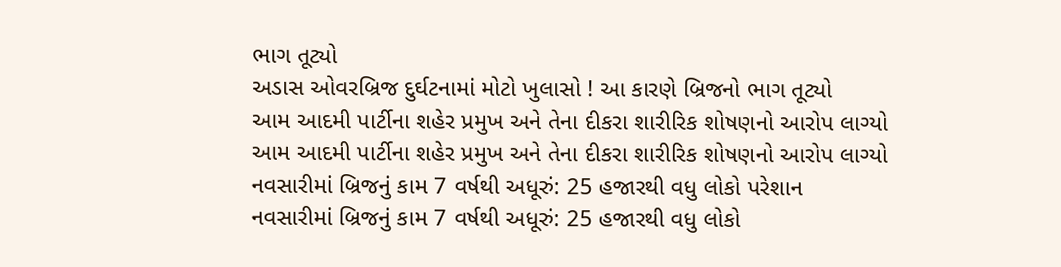ભાગ તૂટ્યો
અડાસ ઓવરબ્રિજ દુર્ઘટનામાં મોટો ખુલાસો ! આ કારણે બ્રિજનો ભાગ તૂટ્યો
આમ આદમી પાર્ટીના શહેર પ્રમુખ અને તેના દીકરા શારીરિક શોષણનો આરોપ લાગ્યો
આમ આદમી પાર્ટીના શહેર પ્રમુખ અને તેના દીકરા શારીરિક શોષણનો આરોપ લાગ્યો
નવસારીમાં બ્રિજનું કામ 7 વર્ષથી અધૂરું: 25 હજારથી વધુ લોકો પરેશાન
નવસારીમાં બ્રિજનું કામ 7 વર્ષથી અધૂરું: 25 હજારથી વધુ લોકો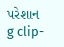પરેશાન
g clip-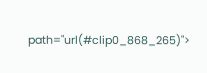path="url(#clip0_868_265)">